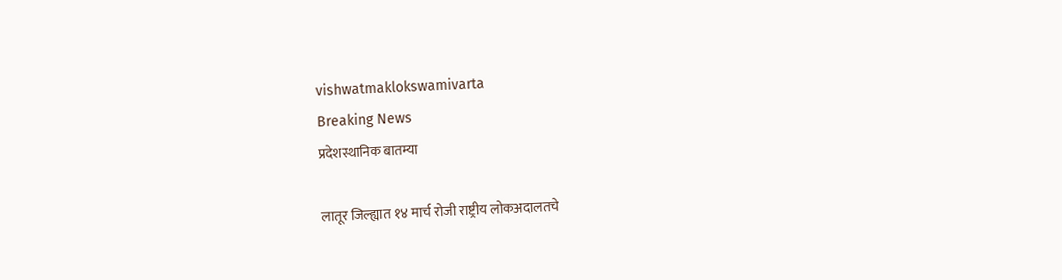vishwatmaklokswamivarta
Breaking News
प्रदेशस्थानिक बातम्या

लातूर जिल्ह्यात १४ मार्च रोजी राष्ट्रीय लोकअदालतचे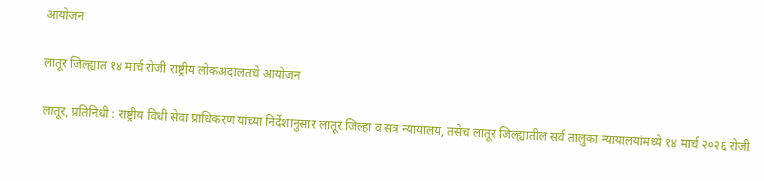आयोजन

लातूर जिल्ह्यात १४ मार्च रोजी राष्ट्रीय लोकअदालतचे आयोजन

लातूर, प्रतिनिधी : राष्ट्रीय विधी सेवा प्राधिकरण यांच्या निर्देशानुसार लातूर जिल्हा व सत्र न्यायालय, तसेच लातूर जिल्ह्यातील सर्व तालुका न्यायालयांमध्ये १४ मार्च २०२६ रोजी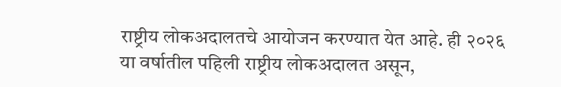राष्ट्रीय लोकअदालतचे आयोजन करण्यात येत आहे. ही २०२६ या वर्षातील पहिली राष्ट्रीय लोकअदालत असून,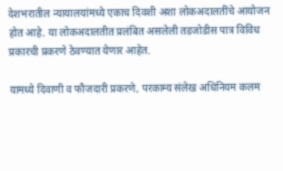देशभरातील न्यायालयांमध्ये एकाच दिवशी अशा लोकअदालतींचे आयोजन होत आहे. या लोकअदालतीत प्रलंबित असलेली तडजोडीस पात्र विविध प्रकारची प्रकरणे ठेवण्यात येणार आहेत.

यामध्ये दिवाणी व फौजदारी प्रकरणे, परकाम्य संलेख अधिनियम कलम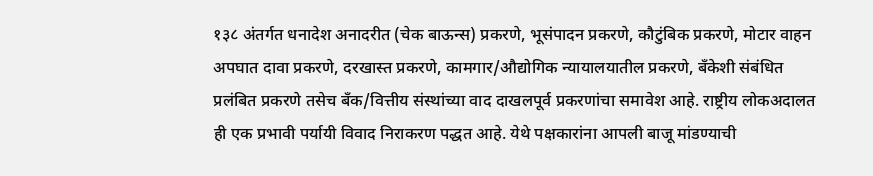१३८ अंतर्गत धनादेश अनादरीत (चेक बाऊन्स) प्रकरणे, भूसंपादन प्रकरणे, कौटुंबिक प्रकरणे, मोटार वाहन अपघात दावा प्रकरणे, दरखास्त प्रकरणे, कामगार/औद्योगिक न्यायालयातील प्रकरणे, बँकेशी संबंधित प्रलंबित प्रकरणे तसेच बँक/वित्तीय संस्थांच्या वाद दाखलपूर्व प्रकरणांचा समावेश आहे. राष्ट्रीय लोकअदालत ही एक प्रभावी पर्यायी विवाद निराकरण पद्धत आहे. येथे पक्षकारांना आपली बाजू मांडण्याची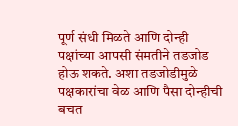पूर्ण संधी मिळते आणि दोन्ही पक्षांच्या आपसी संमतीने तडजोड होऊ शकते. अशा तडजोडीमुळे पक्षकारांचा वेळ आणि पैसा दोन्हीची बचत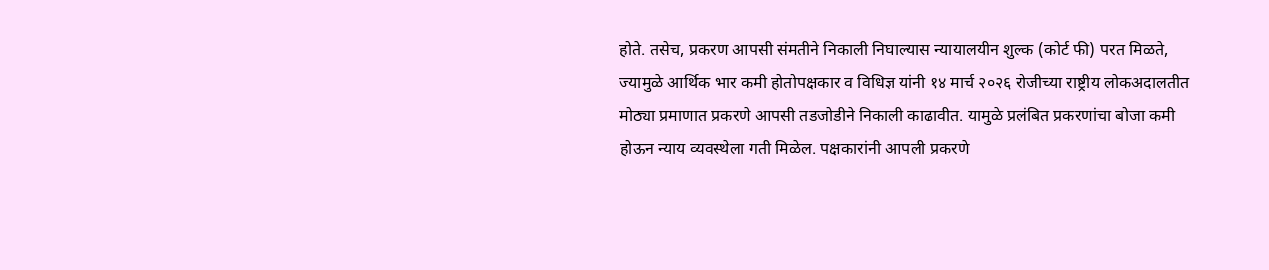होते. तसेच, प्रकरण आपसी संमतीने निकाली निघाल्यास न्यायालयीन शुल्क (कोर्ट फी) परत मिळते, ज्यामुळे आर्थिक भार कमी होतोपक्षकार व विधिज्ञ यांनी १४ मार्च २०२६ रोजीच्या राष्ट्रीय लोकअदालतीत मोठ्या प्रमाणात प्रकरणे आपसी तडजोडीने निकाली काढावीत. यामुळे प्रलंबित प्रकरणांचा बोजा कमी होऊन न्याय व्यवस्थेला गती मिळेल. पक्षकारांनी आपली प्रकरणे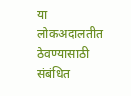या लोकअदालतीत ठेवण्यासाठी संबंधित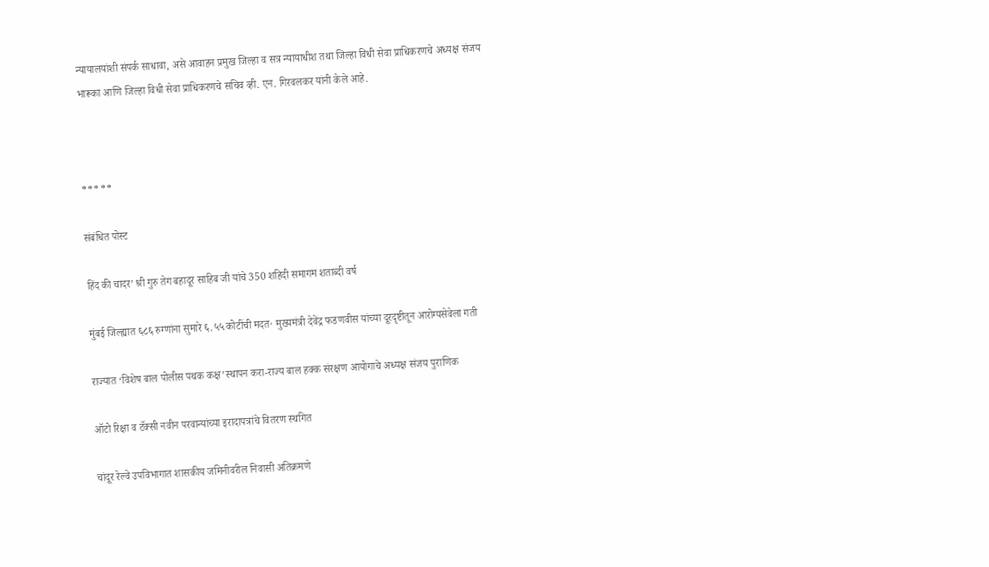न्यायालयांशी संपर्क साधावा, असे आवाहन प्रमुख जिल्हा व सत्र न्यायाधीश तथा जिल्हा विधी सेवा प्राधिकरणचे अध्यक्ष संजय भारूका आणि जिल्हा विधी सेवा प्राधिकरणचे सचिव व्ही. एन. गिरवलकर यांनी केले आहे.



*****

संबंधित पोस्ट

हिंद की चादर’ श्री गुरु तेग बहादूर साहिब जी यांचे 350 शहिदी समागम शताब्दी वर्ष

मुंबई जिल्ह्यात ६८६ रुग्णांना सुमारे ६.५५ कोटींची मदत· मुख्यमंत्री देवेंद्र फडणवीस यांच्या दूरदृष्टीतून आरोग्यसेवेला गती

राज्यात ‘विशेष बाल पोलीस पथक कक्ष’स्थापन करा-राज्य बाल हक्क संरक्षण आयोगाचे अध्यक्ष संजय पुराणिक

ऑटो रिक्षा व टॅक्सी नवीन परवान्यांच्या इरादापत्रांचे वितरण स्थगित

चांदूर रेल्वे उपविभागात शासकीय जमिनीवरील निवासी अतिक्रमणे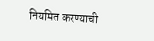नियमित करण्याची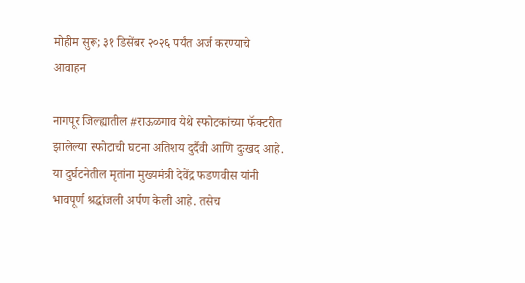मोहीम सुरू; ३१ डिसेंबर २०२६ पर्यंत अर्ज करण्याचे आवाहन

नागपूर जिल्ह्यातील #राऊळगाव येथे स्फोटकांच्या फॅक्टरीत झालेल्या स्फोटाची घटना अतिशय दुर्दैवी आणि दुःखद आहे. या दुर्घटनेतील मृतांना मुख्यमंत्री देवेंद्र फडणवीस यांनी भावपूर्ण श्रद्धांजली अर्पण केली आहे. तसेच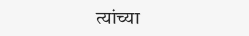त्यांच्या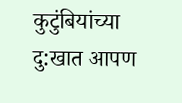कुटुंबियांच्या दु:खात आपण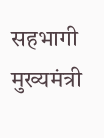सहभागी मुख्यमंत्री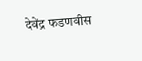देवेंद्र फडणवीस